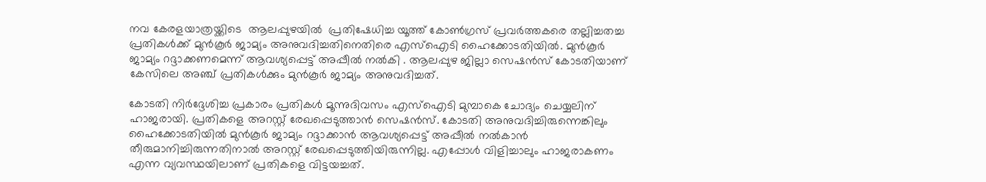നവ കേരളയാത്രയ്ക്കിടെ  ആലപ്പുഴയിൽ  പ്രതിഷേധിച്ച യൂത്ത് കോൺഗ്രസ് പ്രവർത്തകരെ തല്ലിച്ചതച്ച പ്രതികൾക്ക് മുൻകൂർ ജാമ്യം അനുവദിച്ചതിനെതിരെ എസ്ഐടി ഹൈക്കോടതിയിൽ. മുൻകൂർ ജാമ്യം റദ്ദാക്കണമെന്ന് ആവശ്യപ്പെട്ട് അപ്പീല്‍ നൽകി . ആലപ്പുഴ ജില്ലാ സെഷൻസ് കോടതിയാണ് കേസിലെ അഞ്ച് പ്രതികൾക്കും മുൻകൂർ ജാമ്യം അനുവദിച്ചത്.

കോടതി നിർദ്ദേശിച്ച പ്രകാരം പ്രതികൾ മൂന്നുദിവസം എസ്ഐടി മുമ്പാകെ ചോദ്യം ചെയ്യലിന് ഹാജരായി. പ്രതികളെ അറസ്റ്റ് രേഖപ്പെടുത്താൻ സെഷൻസ്. കോടതി അനുവദിച്ചിരുന്നെങ്കിലും ഹൈക്കോടതിയിൽ മുൻകൂർ ജാമ്യം റദ്ദാക്കാൻ ആവശ്യപ്പെട്ട് അപ്പീൽ നൽകാൻ തീരുമാനിച്ചിരുന്നതിനാൽ അറസ്റ്റ് രേഖപ്പെടുത്തിയിരുന്നില്ല. എപ്പോൾ വിളിച്ചാലും ഹാജരാകണം എന്ന വ്യവസ്ഥയിലാണ് പ്രതികളെ വിട്ടയച്ചത്.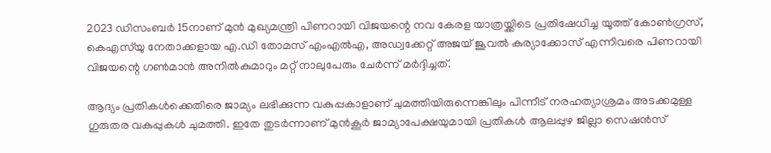2023 ഡിസംബർ 15നാണ് മുൻ മുഖ്യമന്ത്രി പിണറായി വിജയന്റെ നവ കേരള യാത്രയ്ക്കിടെ പ്രതിഷേധിച്ച യൂത്ത് കോൺഗ്രസ്, കെഎസ്‌യു നേതാക്കളായ എ.ഡി തോമസ് എംഎൽഎ, അഡ്വക്കേറ്റ് അജയ് ജൂവൽ കുര്യാക്കോസ് എന്നിവരെ പിണറായി വിജയന്റെ ഗൺമാൻ അനിൽകുമാറും മറ്റ് നാലുപേരും ചേർന്ന് മർദ്ദിച്ചത്.

ആദ്യം പ്രതികൾക്കെതിരെ ജാമ്യം ലഭിക്കുന്ന വകുപ്പകാളാണ് ചുമത്തിയിരുന്നെങ്കിലും പിന്നീട് നരഹത്യാശ്രമം അടക്കമുള്ള ഗുരുതര വകുപ്പുകൾ ചുമത്തി. ഇതേ തുടർന്നാണ് മുൻകൂർ ജാമ്യാപേക്ഷയുമായി പ്രതികൾ ആലപ്പുഴ ജില്ലാ സെഷൻസ്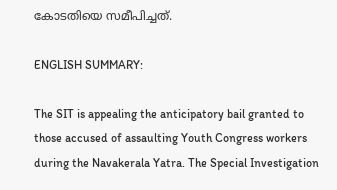കോടതിയെ സമീപിച്ചത്.

ENGLISH SUMMARY:

The SIT is appealing the anticipatory bail granted to those accused of assaulting Youth Congress workers during the Navakerala Yatra. The Special Investigation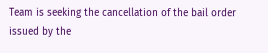Team is seeking the cancellation of the bail order issued by the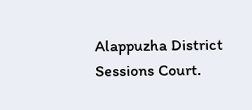Alappuzha District Sessions Court.